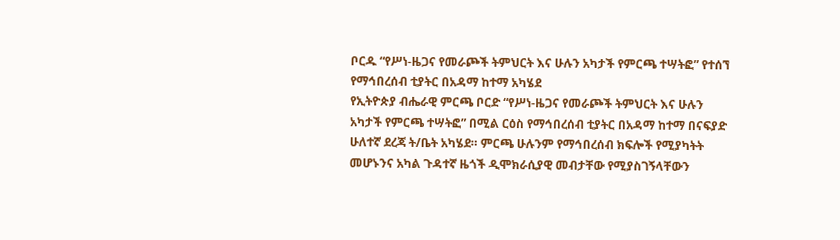ቦርዱ “የሥነ-ዜጋና የመራጮች ትምህርት እና ሁሉን አካታች የምርጫ ተሣትፎ” የተሰኘ የማኅበረሰብ ቲያትር በአዳማ ከተማ አካሄደ
የኢትዮጵያ ብሔራዊ ምርጫ ቦርድ “የሥነ-ዜጋና የመራጮች ትምህርት እና ሁሉን አካታች የምርጫ ተሣትፎ” በሚል ርዕስ የማኅበረሰብ ቲያትር በአዳማ ከተማ በናፍያድ ሁለተኛ ደረጃ ት/ቤት አካሄደ። ምርጫ ሁሉንም የማኅበረሰብ ክፍሎች የሚያካትት መሆኑንና አካል ጉዳተኛ ዜጎች ዲሞክራሲያዊ መብታቸው የሚያስገኝላቸውን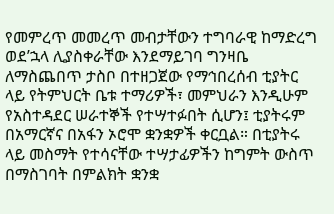የመምረጥ መመረጥ መብታቸውን ተግባራዊ ከማድረግ ወደ’ኋላ ሊያስቀራቸው እንደማይገባ ግንዛቤ ለማስጨበጥ ታስቦ በተዘጋጀው የማኅበረሰብ ቲያትር ላይ የትምህርት ቤቱ ተማሪዎች፣ መምህራን እንዲሁም የአስተዳደር ሠራተኞች የተሣተፉበት ሲሆን፤ ቲያትሩም በአማርኛና በአፋን ኦሮሞ ቋንቋዎች ቀርቧል። በቲያትሩ ላይ መስማት የተሳናቸው ተሣታፊዎችን ከግምት ውስጥ በማስገባት በምልክት ቋንቋ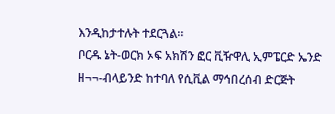እንዲከታተሉት ተደርጓል።
ቦርዱ ኔት-ወርክ ኦፍ አክሽን ፎር ቪዥዋሊ ኢምፔርድ ኤንድ ዘ¬¬-ብላይንድ ከተባለ የሲቪል ማኅበረሰብ ድርጅት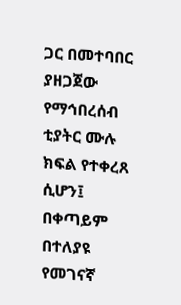ጋር በመተባበር ያዘጋጀው የማኅበረሰብ ቲያትር ሙሉ ክፍል የተቀረጸ ሲሆን፤ በቀጣይም በተለያዩ የመገናኛ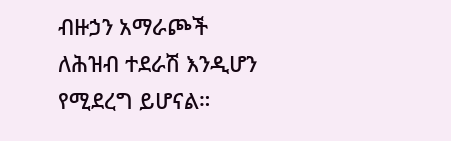ብዙኃን አማራጮች ለሕዝብ ተደራሽ እንዲሆን የሚደረግ ይሆናል።